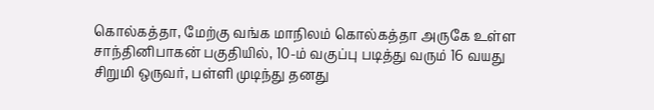கொல்கத்தா, மேற்கு வங்க மாநிலம் கொல்கத்தா அருகே உள்ள சாந்தினிபாகன் பகுதியில், 10-ம் வகுப்பு படித்து வரும் 16 வயது சிறுமி ஒருவர், பள்ளி முடிந்து தனது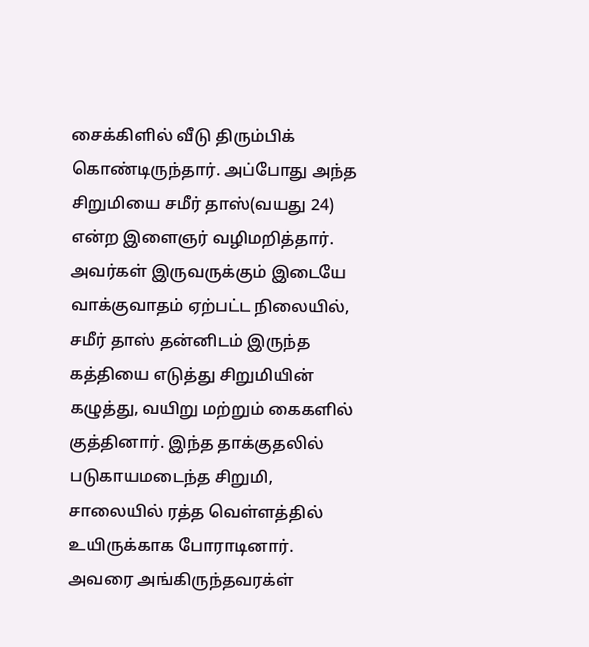சைக்கிளில் வீடு திரும்பிக் கொண்டிருந்தார். அப்போது அந்த சிறுமியை சமீர் தாஸ்(வயது 24) என்ற இளைஞர் வழிமறித்தார். அவர்கள் இருவருக்கும் இடையே வாக்குவாதம் ஏற்பட்ட நிலையில், சமீர் தாஸ் தன்னிடம் இருந்த கத்தியை எடுத்து சிறுமியின் கழுத்து, வயிறு மற்றும் கைகளில் குத்தினார். இந்த தாக்குதலில் படுகாயமடைந்த சிறுமி, சாலையில் ரத்த வெள்ளத்தில் உயிருக்காக போராடினார். அவரை அங்கிருந்தவரக்ள்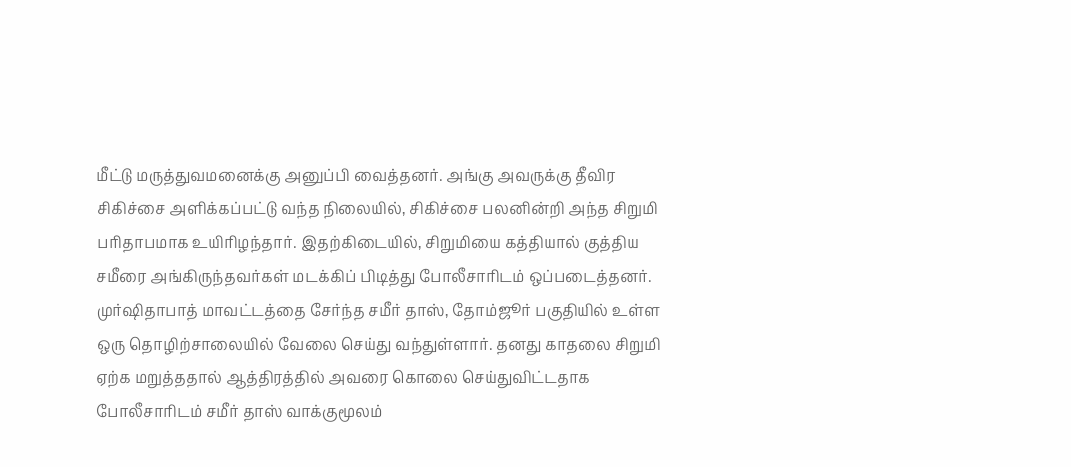மீட்டு மருத்துவமனைக்கு அனுப்பி வைத்தனர். அங்கு அவருக்கு தீவிர சிகிச்சை அளிக்கப்பட்டு வந்த நிலையில், சிகிச்சை பலனின்றி அந்த சிறுமி பரிதாபமாக உயிரிழந்தார். இதற்கிடையில், சிறுமியை கத்தியால் குத்திய சமீரை அங்கிருந்தவர்கள் மடக்கிப் பிடித்து போலீசாரிடம் ஒப்படைத்தனர். முர்ஷிதாபாத் மாவட்டத்தை சேர்ந்த சமீர் தாஸ், தோம்ஜூர் பகுதியில் உள்ள ஒரு தொழிற்சாலையில் வேலை செய்து வந்துள்ளார். தனது காதலை சிறுமி ஏற்க மறுத்ததால் ஆத்திரத்தில் அவரை கொலை செய்துவிட்டதாக போலீசாரிடம் சமீர் தாஸ் வாக்குமூலம்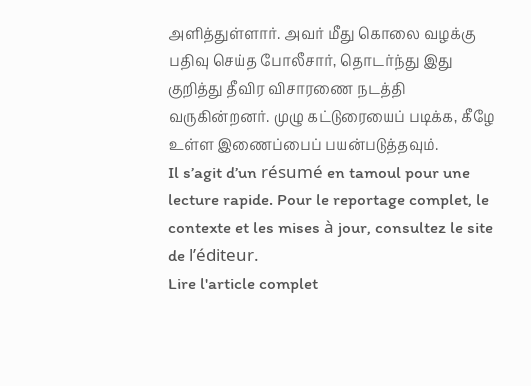அளித்துள்ளார். அவர் மீது கொலை வழக்கு பதிவு செய்த போலீசார், தொடர்ந்து இது குறித்து தீவிர விசாரணை நடத்தி வருகின்றனர். முழு கட்டுரையைப் படிக்க, கீழே உள்ள இணைப்பைப் பயன்படுத்தவும்.
Il s’agit d’un résumé en tamoul pour une lecture rapide. Pour le reportage complet, le contexte et les mises à jour, consultez le site de l’éditeur.
Lire l'article complet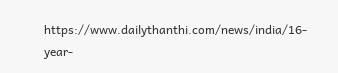https://www.dailythanthi.com/news/india/16-year-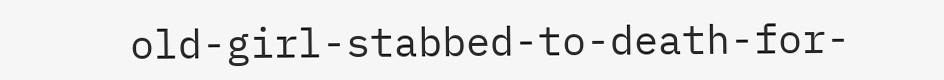old-girl-stabbed-to-death-for-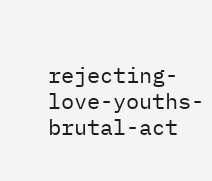rejecting-love-youths-brutal-act